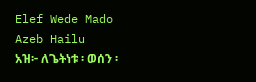Elef Wede Mado
Azeb Hailu
አዝ፦ ለጌትነቱ ፡ ወሰን ፡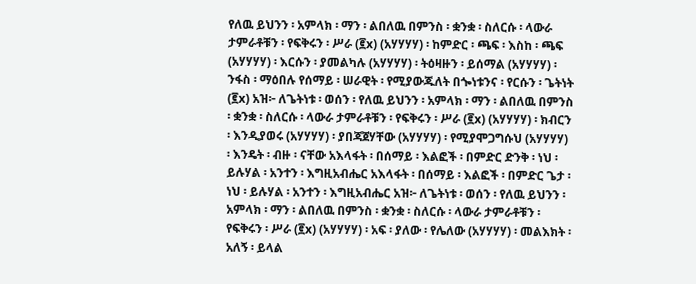የለዉ ይህንን ፡ አምላክ ፡ ማን ፡ ልበለዉ በምንስ ፡ ቋንቋ ፡ ስለርሱ ፡ ላውራ ታምራቶቹን ፡ የፍቅሩን ፡ ሥራ (፪x) (አሃሃሃሃ) ፡ ከምድር ፡ ጫፍ ፡ እስከ ፡ ጫፍ (አሃሃሃሃ) ፡ እርሱን ፡ ያመልካሉ (አሃሃሃሃ) ፡ ትዕዛዙን ፡ ይሰማል (አሃሃሃሃ) ፡ ንፋስ ፡ ማዕበሉ የሰማይ ፡ ሠራዊት ፡ የሚያውጁለት በጐነቱንና ፡ የርሱን ፡ ጌትነት (፪x) አዝ፦ ለጌትነቱ ፡ ወሰን ፡ የለዉ ይህንን ፡ አምላክ ፡ ማን ፡ ልበለዉ በምንስ ፡ ቋንቋ ፡ ስለርሱ ፡ ላውራ ታምራቶቹን ፡ የፍቅሩን ፡ ሥራ (፪x) (አሃሃሃሃ) ፡ ክብርን ፡ እንዲያወሩ (አሃሃሃሃ) ፡ ያበጃጀሃቸው (አሃሃሃሃ) ፡ የሚያሞጋግሱህ (አሃሃሃሃ) ፡ እንዴት ፡ ብዙ ፡ ናቸው አእላፋት ፡ በሰማይ ፡ እልፎች ፡ በምድር ድንቅ ፡ ነህ ፡ ይሉሃል ፡ አንተን ፡ እግዚአብሔር አእላፋት ፡ በሰማይ ፡ እልፎች ፡ በምድር ጌታ ፡ ነህ ፡ ይሉሃል ፡ አንተን ፡ እግዚአብሔር አዝ፦ ለጌትነቱ ፡ ወሰን ፡ የለዉ ይህንን ፡ አምላክ ፡ ማን ፡ ልበለዉ በምንስ ፡ ቋንቋ ፡ ስለርሱ ፡ ላውራ ታምራቶቹን ፡ የፍቅሩን ፡ ሥራ (፪x) (አሃሃሃሃ) ፡ አፍ ፡ ያለው ፡ የሌለው (አሃሃሃሃ) ፡ መልእክት ፡ አለኝ ፡ ይላል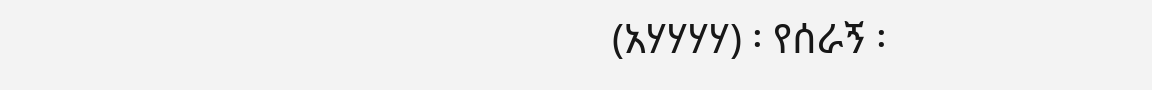(አሃሃሃሃ) ፡ የሰራኝ ፡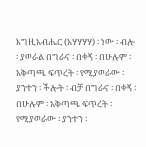እግዚአብሔር (አሃሃሃሃ) ፡ ነው ፡ ብሎ ፡ ያወራል በግራና ፡ በቀኝ ፡ በሁሉም ፡ አቅጣጫ ፍጥረት ፡ የሚያወራው ፡ ያንተን ፡ ችሎት ፡ ብቻ በግራና ፡ በቀኝ ፡ በሁሉም ፡ አቅጣጫ ፍጥረት ፡ የሚያወራው ፡ ያንተን ፡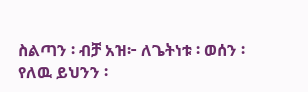ስልጣን ፡ ብቻ አዝ፦ ለጌትነቱ ፡ ወሰን ፡ የለዉ ይህንን ፡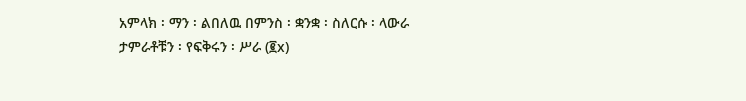አምላክ ፡ ማን ፡ ልበለዉ በምንስ ፡ ቋንቋ ፡ ስለርሱ ፡ ላውራ ታምራቶቹን ፡ የፍቅሩን ፡ ሥራ (፪x)